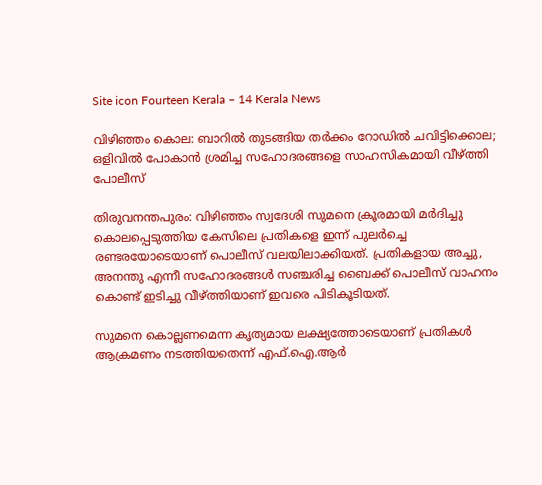Site icon Fourteen Kerala – 14 Kerala News

വിഴിഞ്ഞം കൊല: ബാറിൽ തുടങ്ങിയ തർക്കം റോഡിൽ ചവിട്ടിക്കൊല; ഒളിവിൽ പോകാൻ ശ്രമിച്ച സഹോദരങ്ങളെ സാഹസികമായി വീഴ്ത്തി പോലീസ്

തിരുവനന്തപുരം: വിഴിഞ്ഞം സ്വദേശി സുമനെ ക്രൂരമായി മർദിച്ചു കൊലപ്പെടുത്തിയ കേസിലെ പ്രതികളെ ഇന്ന് പുലർച്ചെ രണ്ടരയോടെയാണ് പൊലീസ് വലയിലാക്കിയത്. പ്രതികളായ അച്ചു, അനന്തു എന്നീ സഹോദരങ്ങൾ സഞ്ചരിച്ച ബൈക്ക് പൊലീസ് വാഹനം കൊണ്ട് ഇടിച്ചു വീഴ്ത്തിയാണ് ഇവരെ പിടികൂടിയത്.

സുമനെ കൊല്ലണമെന്ന കൃത്യമായ ലക്ഷ്യത്തോടെയാണ് പ്രതികൾ ആക്രമണം നടത്തിയതെന്ന് എഫ്.ഐ.ആർ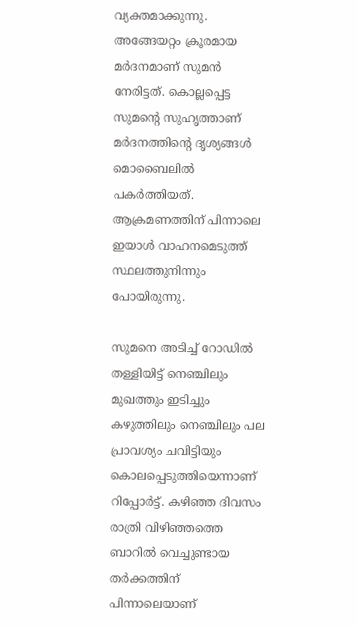വ്യക്തമാക്കുന്നു. അങ്ങേയറ്റം ക്രൂരമായ മർദനമാണ് സുമൻ നേരിട്ടത്. കൊല്ലപ്പെട്ട സുമന്റെ സുഹൃത്താണ് മർദനത്തിന്റെ ദൃശ്യങ്ങൾ മൊബൈലിൽ പകർത്തിയത്. ആക്രമണത്തിന് പിന്നാലെ ഇയാൾ വാഹനമെടുത്ത് സ്ഥലത്തുനിന്നും പോയിരുന്നു.

സുമനെ അടിച്ച് റോഡില്‍ തള്ളിയിട്ട് നെഞ്ചിലും മുഖത്തും ഇടിച്ചും കഴുത്തിലും നെഞ്ചിലും പല പ്രാവശ്യം ചവിട്ടിയും കൊലപ്പെടുത്തിയെന്നാണ് റിപ്പോര്‍ട്ട്. കഴിഞ്ഞ ദിവസം രാത്രി വിഴിഞ്ഞത്തെ ബാറില്‍ വെച്ചുണ്ടായ തര്‍ക്കത്തിന് പിന്നാലെയാണ്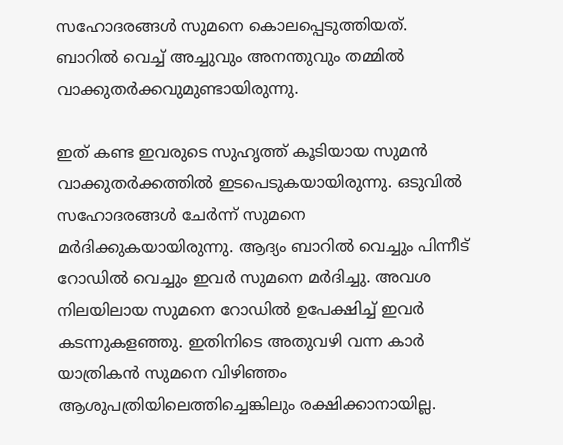സഹോദരങ്ങള്‍ സുമനെ കൊലപ്പെടുത്തിയത്. ബാറില്‍ വെച്ച് അച്ചുവും അനന്തുവും തമ്മില്‍ വാക്കുതര്‍ക്കവുമുണ്ടായിരുന്നു.

ഇത് കണ്ട ഇവരുടെ സുഹൃത്ത് കൂടിയായ സുമന്‍ വാക്കുതര്‍ക്കത്തില്‍ ഇടപെടുകയായിരുന്നു. ഒടുവില്‍ സഹോദരങ്ങള്‍ ചേര്‍ന്ന് സുമനെ മര്‍ദിക്കുകയായിരുന്നു. ആദ്യം ബാറില്‍ വെച്ചും പിന്നീട് റോഡില്‍ വെച്ചും ഇവര്‍ സുമനെ മര്‍ദിച്ചു. അവശ നിലയിലായ സുമനെ റോഡില്‍ ഉപേക്ഷിച്ച് ഇവര്‍ കടന്നുകളഞ്ഞു. ഇതിനിടെ അതുവഴി വന്ന കാര്‍ യാത്രികന്‍ സുമനെ വിഴിഞ്ഞം ആശുപത്രിയിലെത്തിച്ചെങ്കിലും രക്ഷിക്കാനായില്ല.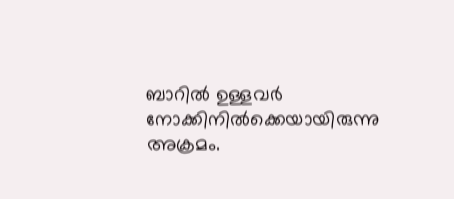ബാറില്‍ ഉള്ളവര്‍ നോക്കിനില്‍ക്കെയായിരുന്നു അക്രമം.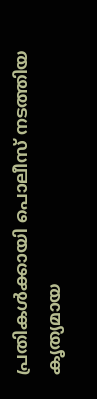പ്രതികൾക്കായി പൊലീസ് നടത്തിയ കൃത്യമായ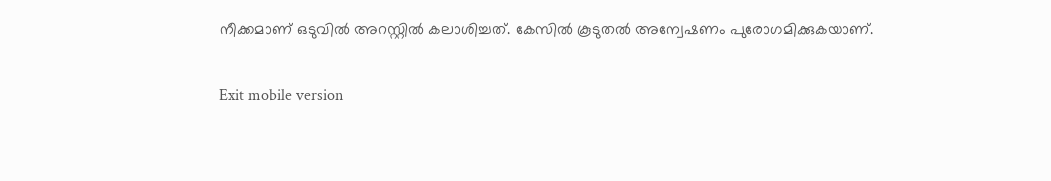നീക്കമാണ് ഒടുവിൽ അറസ്റ്റിൽ കലാശിച്ചത്. കേസിൽ കൂടുതൽ അന്വേഷണം പുരോഗമിക്കുകയാണ്.

Exit mobile version